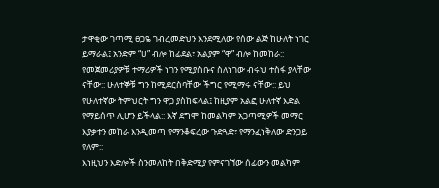ታዋቂው ገጣሚ ፀጋዬ ገብረመድህን እንደሚለው የሰው ልጅ ከሁለት ነገር ይማራል፤ አንድም “ሀ” ብሎ ከፊደል፣ አልያም “ዋ” ብሎ ከመከራ:: የመጀመሪያዎቹ ተማሪዎች ነገን የሚያስቡና ስለነገው ብሩህ ተስፋ ያላቸው ናቸው:: ሁለተኞቹ ግን ከሚደርስባቸው ችግር የሚማሩ ናቸው:: ይህ የሁለተኛው ትምህርት ግን ዋጋ ያስከፍላል፤ ከዚያም አልፎ ሁለተኛ እድል የማይሰጥ ሊሆን ይችላል:: እኛ ደግሞ ከመልካም አጋጣሚዎች መማር እያቃተን መከራ እንዲመጣ የማንቆፍረው ጉድጓድ፣ የማንፈነቅለው ድንጋይ የለም::
እነዚህን እድሎች ስንመለከት በቅድሚያ የምናገኘው ሰፊውን መልካም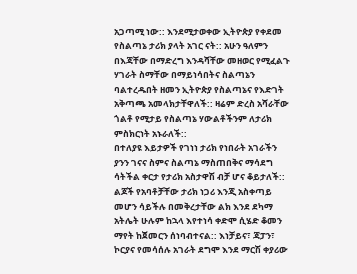አጋጣሚ ነው:: እንደሚታወቀው ኢትዮጵያ የቀደመ የስልጣኔ ታሪክ ያላት አገር ናት:: አሁን ዓለምን በእጃቸው በማድረግ እንዳሻቸው መዘወር የሚፈልጉ ሃገራት ስማቸው በማይነሳበትና ስልጣኔን ባልተረዱበት ዘመን ኢትዮጵያ የስልጣኔና የእድገት አቅጣጫ አመላክታቸዋለች:: ዛሬም ድረስ አሻራቸው ጎልቶ የሚታይ የስልጣኔ ሃውልቶችንም ለታሪክ ምስክርነት አኑራለች::
በተለያዩ እይታዎች የገነነ ታሪክ የነበራት አገራችን ያንን ገናና ስምና ስልጣኔ ማስጠበቅና ማሳደግ ሳትችል ቀርታ የታሪክ አስታዋሽ ብቻ ሆና ቆይታለች:: ልጆች የአባቶቻቸው ታሪክ ነጋሪ እንጂ አስቀጣይ መሆን ሳይችሉ በመቅረታቸው ልክ እንደ ደካማ አትሌት ሁሉም ከኋላ እየተነሳ ቀድሞ ሲሄድ ቆመን ማየት ከጀመርን ሰነባብተናል:: እነቻይና፣ ጃፓን፣ ኮርያና የመሳሰሉ አገራት ደግሞ እንደ ማርሽ ቀያሪው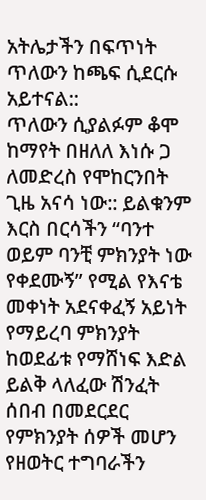አትሌታችን በፍጥነት ጥለውን ከጫፍ ሲደርሱ አይተናል::
ጥለውን ሲያልፉም ቆሞ ከማየት በዘለለ እነሱ ጋ ለመድረስ የሞከርንበት ጊዜ አናሳ ነው:: ይልቁንም እርስ በርሳችን “ባንተ ወይም ባንቺ ምክንያት ነው የቀደሙኝ” የሚል የእናቴ መቀነት አደናቀፈኝ አይነት የማይረባ ምክንያት ከወደፊቱ የማሸነፍ እድል ይልቅ ላለፈው ሽንፈት ሰበብ በመደርደር የምክንያት ሰዎች መሆን የዘወትር ተግባራችን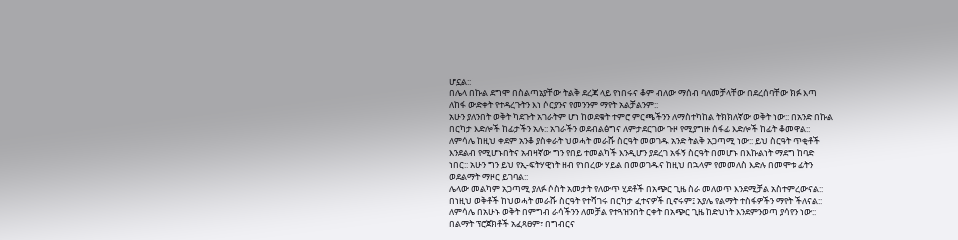ሆኗል::
በሌላ በኩል ደግሞ በስልጣኔያቸው ትልቅ ደረጃ ላይ የነበሩና ቆም ብለው ማሰብ ባለመቻላቸው በደረሰባቸው ክፉ እጣ ለከፋ ውድቀት የተዳረጉትን እነ ሶርያንና የመንንም ማየት አልቻልንም::
አሁን ያለንበት ወቅት ካደጉት አገራትም ሆነ ከወደቁት ተምሮ ምርጫችንን ለማስተካከል ትክክለኛው ወቅት ነው:: በአንድ በኩል በርካታ እድሎች ከፊታችን አሉ:: አገራችን ወደብልፅግና ለምታደርገው ጉዞ የሚያግዙ ሰፋፊ እድሎች ከፊት ቆመዋል:: ለምሳሌ ከዚህ ቀደም አንቆ ያስቀራት ህወሓት መራሹ ስርዓት መወገዱ አንድ ትልቅ አጋጣሚ ነው:: ይህ ስርዓት ጥቂቶች እንደልብ የሚሆኑበትና አብዛኛው ግን የበይ ተመልካች እንዲሆን ያደረገ አፋኝ ስርዓት በመሆኑ በእኩልነት ማደግ ከባድ ነበር:: አሁን ግን ይህ የኢ-ፍትሃዊነት ዘብ የነበረው ሃይል በመወገዱና ከዚህ በኋላም የመመለስ እድሉ በመሞቱ ፊትን ወደልማት ማዞር ይገባል::
ሌላው መልካም አጋጣሚ ያለፉ ሶስት አመታት የለውጥ ሂደቶች በአጭር ጊዜ ስራ መለወጥ እንደሚቻል አስተምረውናል:: በነዚህ ወቅቶች ከህወሓት መራሹ ስርዓት የተሻገሩ በርካታ ፈተናዎች ቢኖሩም፤ አያሌ የልማት ተስፋዎችን ማየት ችለናል:: ለምሳሌ በአሁኑ ወቅት በምግብ ራሳችንን ለመቻል የተጓዝንበት ርቀት በአጭር ጊዜ ከድህነት እንደምንወጣ ያሳየን ነው:: በልማት ፕሮጀክቶች አፈጻፀም፣ በግብርና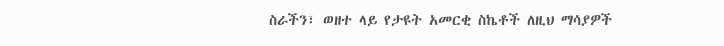ስራችን፣ ወዘተ ላይ የታዩት አመርቂ ስኬቶች ለዚህ ማሳያዎች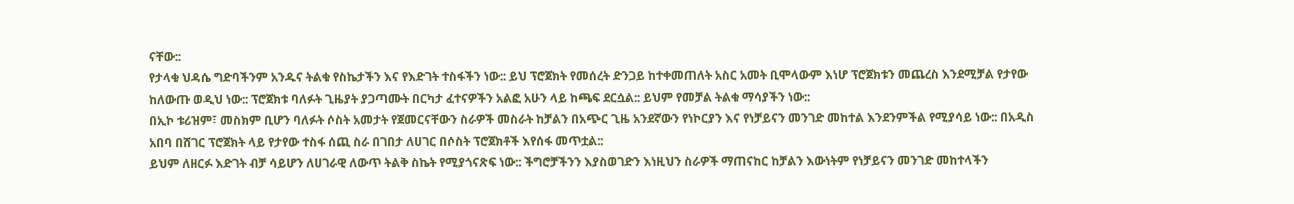ናቸው::
የታላቁ ህዳሴ ግድባችንም አንዱና ትልቁ የስኬታችን እና የእድገት ተስፋችን ነው:: ይህ ፕሮጀክት የመሰረት ድንጋይ ከተቀመጠለት አስር አመት ቢሞላውም እነሆ ፕሮጀክቱን መጨረስ እንደሚቻል የታየው ከለውጡ ወዲህ ነው:: ፕሮጀክቱ ባለፉት ጊዜያት ያጋጣሙት በርካታ ፈተናዎችን አልፎ አሁን ላይ ከጫፍ ደርሷል:: ይህም የመቻል ትልቁ ማሳያችን ነው::
በኢኮ ቱሪዝም፣ መስክም ቢሆን ባለፉት ሶስት አመታት የጀመርናቸውን ስራዎች መስራት ከቻልን በአጭር ጊዜ አንደኛውን የነኮርያን እና የነቻይናን መንገድ መከተል እንደንምችል የሚያሳይ ነው:: በአዲስ አበባ በሸገር ፕሮጀክት ላይ የታየው ተስፋ ሰጪ ስራ በገበታ ለሀገር በሶስት ፕሮጀክቶች እየሰፋ መጥቷል::
ይህም ለዘርፉ እድገት ብቻ ሳይሆን ለሀገራዊ ለውጥ ትልቅ ስኬት የሚያጎናጽፍ ነው:: ችግሮቻችንን እያስወገድን እነዚህን ስራዎች ማጠናከር ከቻልን እውነትም የነቻይናን መንገድ መከተላችን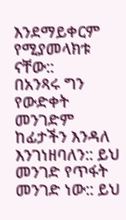እንደማይቀርም የሚያመላክቱ ናቸው::
በአንጻሩ ግን የውድቀት መንገድም ከፊታችን እንዳለ እንገነዘባለን:: ይህ መንገድ የጥፋት መንገድ ነው:: ይህ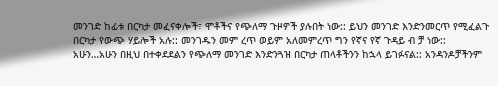መንገድ ከፊቱ በርካታ መፈናቀሎች፣ ሞቶችና የጭለማ ጉዞዎች ያሉበት ነው:: ይህን መንገድ እንድንመርጥ የሚፈልጉ በርካታ የውጭ ሃይሎች አሉ:: መንገዱን መም ረጥ ወይም አለመምረጥ ግን የኛና የኛ ጉዳይ ብ ቻ ነው::
አሁን…አሁን በዚህ በተቀደደልን የጭለማ መንገድ እንድንጓዝ በርካታ ጠላቶችንን ከኋላ ይገፉናል:: አንዳንዶቻችንም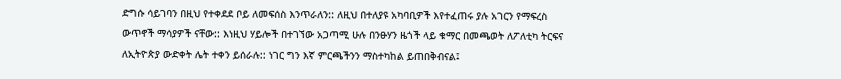ድግሱ ሳይገባን በዚህ የተቀደደ ቦይ ለመፍሰስ እንጥራለን:: ለዚህ በተለያዩ አካባቢዎች እየተፈጠሩ ያሉ አገርን የማፍረስ ውጥኖች ማሳያዎች ናቸው:: እነዚህ ሃይሎች በተገኘው አጋጣሚ ሁሉ በንፁሃን ዜጎች ላይ ቁማር በመጫወት ለፖለቲካ ትርፍና ለኢትዮጵያ ውድቀት ሌት ተቀን ይሰራሉ:: ነገር ግን እኛ ምርጫችንን ማስተካከል ይጠበቅብናል፤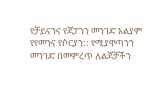የቻይናንና የጃፓንን መንገድ አልያም የየመንና የሶርያን:: የሚያዋጣንን መንገድ በመምረጥ ለልጆቻችን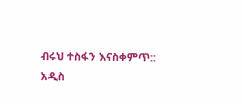ብሩህ ተስፋን እናስቀምጥ::
አዲስ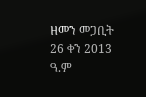ዘመን መጋቢት 26 ቀን 2013 ዓ.ም